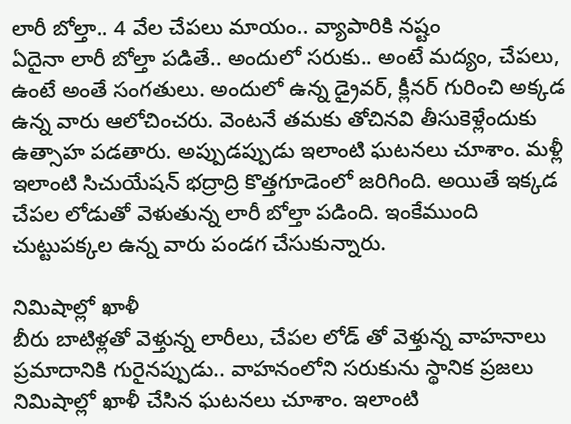లారీ బోల్తా.. 4 వేల చేపలు మాయం.. వ్యాపారికి నష్టం
ఏదైనా లారీ బోల్తా పడితే.. అందులో సరుకు.. అంటే మద్యం, చేపలు, ఉంటే అంతే సంగతులు. అందులో ఉన్న డ్రైవర్, క్లీనర్ గురించి అక్కడ ఉన్న వారు ఆలోచించరు. వెంటనే తమకు తోచినవి తీసుకెళ్లేందుకు ఉత్సాహ పడతారు. అప్పుడప్పుడు ఇలాంటి ఘటనలు చూశాం. మళ్లీ ఇలాంటి సిచుయేషన్ భద్రాద్రి కొత్తగూడెంలో జరిగింది. అయితే ఇక్కడ చేపల లోడుతో వెళుతున్న లారీ బోల్తా పడింది. ఇంకేముంది చుట్టుపక్కల ఉన్న వారు పండగ చేసుకున్నారు.

నిమిషాల్లో ఖాళీ
బీరు బాటిళ్లతో వెళ్తున్న లారీలు, చేపల లోడ్ తో వెళ్తున్న వాహనాలు ప్రమాదానికి గురైనప్పుడు.. వాహనంలోని సరుకును స్థానిక ప్రజలు నిమిషాల్లో ఖాళీ చేసిన ఘటనలు చూశాం. ఇలాంటి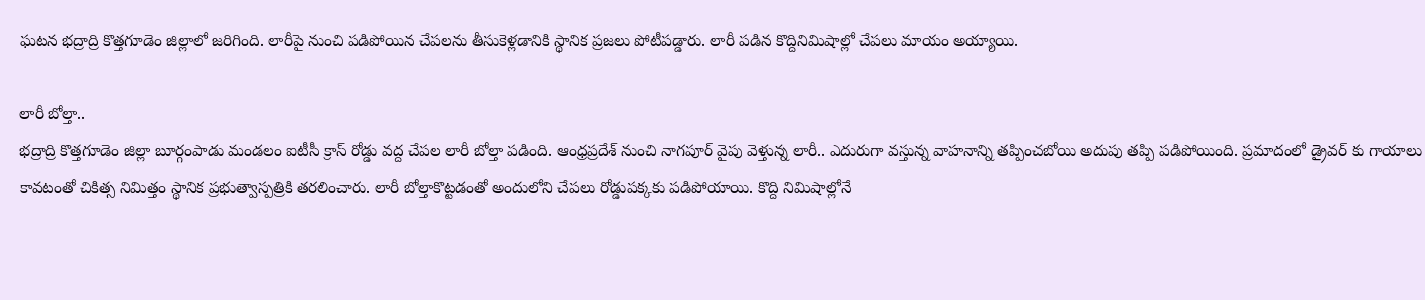ఘటన భద్రాద్రి కొత్తగూడెం జిల్లాలో జరిగింది. లారీపై నుంచి పడిపోయిన చేపలను తీసుకెళ్లడానికి స్థానిక ప్రజలు పోటీపడ్డారు. లారీ పడిన కొద్దినిమిషాల్లో చేపలు మాయం అయ్యాయి.

లారీ బోల్తా..
భద్రాద్రి కొత్తగూడెం జిల్లా బూర్గంపాడు మండలం ఐటీసీ క్రాస్ రోడ్డు వద్ద చేపల లారీ బోల్తా పడింది. ఆంధ్రప్రదేశ్ నుంచి నాగపూర్ వైపు వెళ్తున్న లారీ.. ఎదురుగా వస్తున్న వాహనాన్ని తప్పించబోయి అదుపు తప్పి పడిపోయింది. ప్రమాదంలో డ్రైవర్ కు గాయాలు కావటంతో చికిత్స నిమిత్తం స్థానిక ప్రభుత్వాస్పత్రికి తరలించారు. లారీ బోల్తాకొట్టడంతో అందులోని చేపలు రోడ్డుపక్కకు పడిపోయాయి. కొద్ది నిమిషాల్లోనే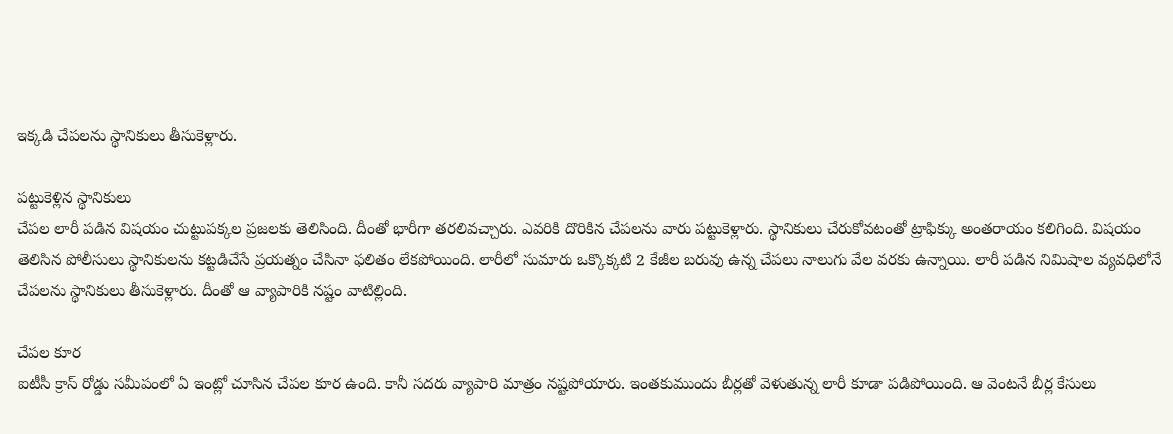ఇక్కడి చేపలను స్థానికులు తీసుకెళ్లారు.

పట్టుకెళ్లిన స్థానికులు
చేపల లారీ పడిన విషయం చుట్టుపక్కల ప్రజలకు తెలిసింది. దీంతో భారీగా తరలివచ్చారు. ఎవరికి దొరికిన చేపలను వారు పట్టుకెళ్లారు. స్థానికులు చేరుకోవటంతో ట్రాఫిక్కు అంతరాయం కలిగింది. విషయం తెలిసిన పోలీసులు స్థానికులను కట్టడిచేసే ప్రయత్నం చేసినా ఫలితం లేకపోయింది. లారీలో సుమారు ఒక్కొక్కటి 2 కేజీల బరువు ఉన్న చేపలు నాలుగు వేల వరకు ఉన్నాయి. లారీ పడిన నిమిషాల వ్యవధిలోనే చేపలను స్థానికులు తీసుకెళ్లారు. దీంతో ఆ వ్యాపారికి నష్టం వాటిల్లింది.

చేపల కూర
ఐటీసీ క్రాస్ రోడ్డు సమీపంలో ఏ ఇంట్లో చూసిన చేపల కూర ఉంది. కానీ సదరు వ్యాపారి మాత్రం నష్టపోయారు. ఇంతకుముందు బీర్లతో వెళుతున్న లారీ కూడా పడిపోయింది. ఆ వెంటనే బీర్ల కేసులు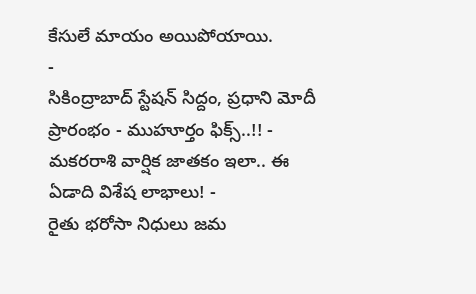కేసులే మాయం అయిపోయాయి.
-
సికింద్రాబాద్ స్టేషన్ సిద్దం, ప్రధాని మోదీ ప్రారంభం - ముహూర్తం ఫిక్స్..!! -
మకరరాశి వార్షిక జాతకం ఇలా.. ఈ ఏడాది విశేష లాభాలు! -
రైతు భరోసా నిధులు జమ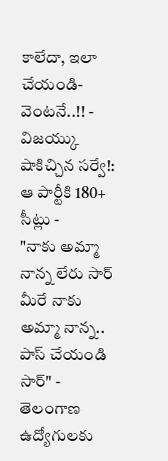కాలేదా, ఇలా చేయండి- వెంటనే..!! -
విజయ్కు షాకిచ్చిన సర్వే!: ఆ పార్టీకి 180+ సీట్లు -
"నాకు అమ్మా నాన్న లేరు సార్ మీరే నాకు అమ్మా నాన్న.. పాస్ చేయండి సార్" -
తెలంగాణ ఉద్యోగులకు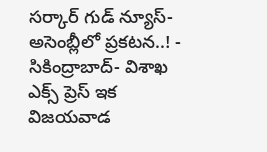సర్కార్ గుడ్ న్యూస్-అసెంబ్లీలో ప్రకటన..! -
సికింద్రాబాద్- విశాఖ ఎక్స్ ప్రెస్ ఇక విజయవాడ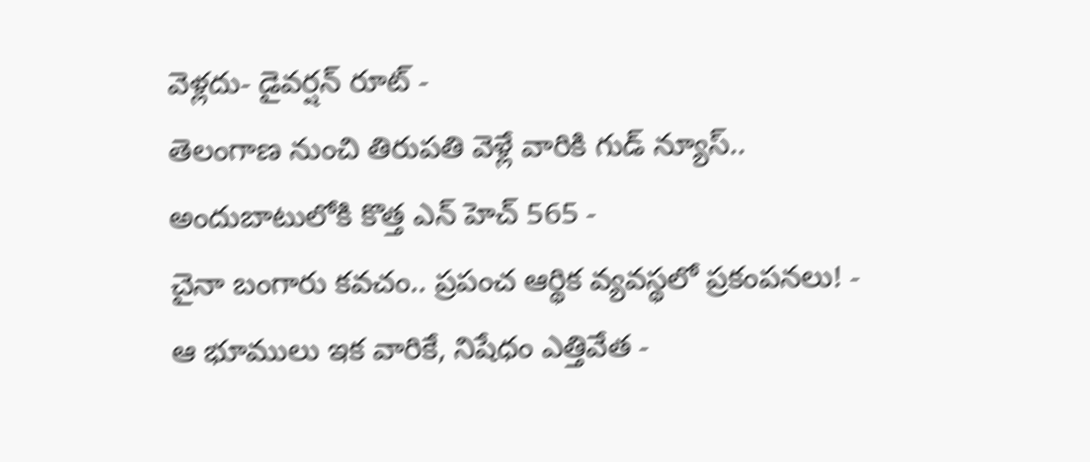వెళ్లదు- డైవర్షన్ రూట్ -
తెలంగాణ నుంచి తిరుపతి వెళ్లే వారికి గుడ్ న్యూస్.. అందుబాటులోకి కొత్త ఎన్ హెచ్ 565 -
చైనా బంగారు కవచం.. ప్రపంచ ఆర్థిక వ్యవస్థలో ప్రకంపనలు! -
ఆ భూములు ఇక వారికే, నిషేధం ఎత్తివేత -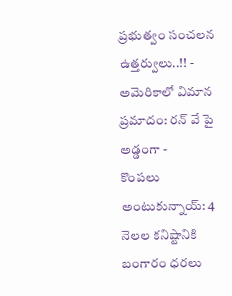ప్రభుత్వం సంచలన ఉత్తర్వులు..!! -
అమెరికాలో విమాన ప్రమాదం: రన్ వే పై అడ్డంగా -
కొంపలు అంటుకున్నాయ్: 4 నెలల కనిష్టానికి బంగారం ధరలు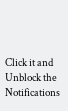Click it and Unblock the Notifications